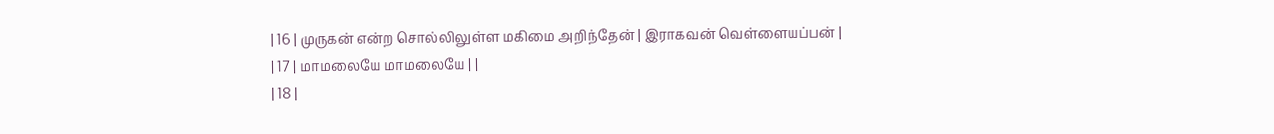| 16 | முருகன் என்ற சொல்லிலுள்ள மகிமை அறிந்தேன் | இராகவன் வெள்ளையப்பன் |
| 17 | மாமலையே மாமலையே | |
| 18 |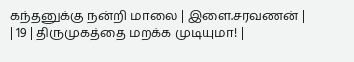கந்தனுக்கு நன்றி மாலை | இளை.சரவணன் |
| 19 | திருமுகத்தை மறக்க முடியுமா! |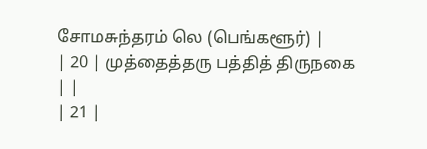சோமசுந்தரம் லெ (பெங்களூர்) |
| 20 | முத்தைத்தரு பத்தித் திருநகை | |
| 21 |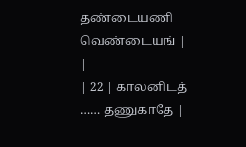தண்டையணி வெண்டையங் | |
| 22 | காலனிடத் …… தணுகாதே |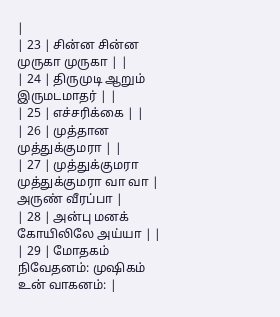|
| 23 | சின்ன சின்ன முருகா முருகா | |
| 24 | திருமுடி ஆறும் இருமடமாதர் | |
| 25 | எச்சரிக்கை | |
| 26 | முத்தான முத்துக்குமரா | |
| 27 | முத்துக்குமரா முத்துக்குமரா வா வா | அருண் வீரப்பா |
| 28 | அன்பு மனக் கோயிலிலே அய்யா | |
| 29 | மோதகம் நிவேதனம்: முஷிகம் உன் வாகனம்: |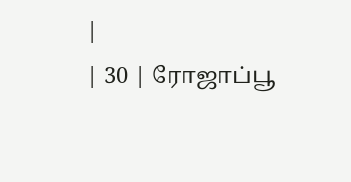|
| 30 | ரோஜாப்பூ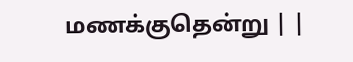மணக்குதென்று | |